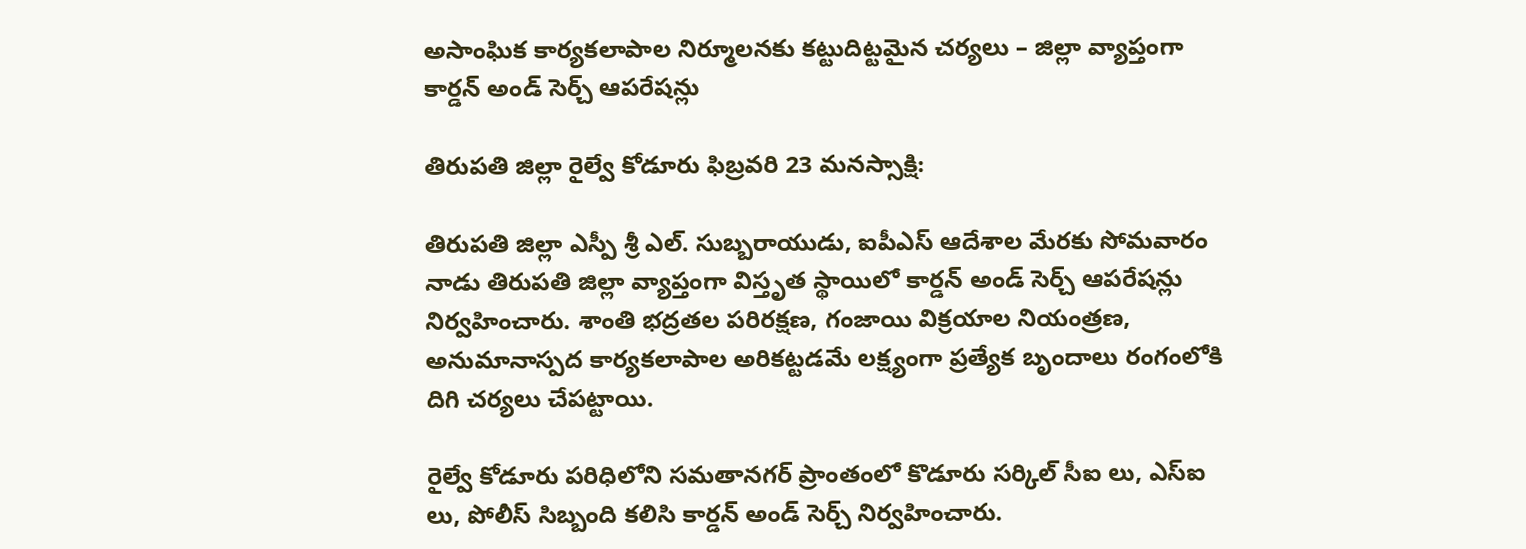అసాంఘిక కార్యకలాపాల నిర్మూలనకు కట్టుదిట్టమైన చర్యలు – జిల్లా వ్యాప్తంగా కార్డన్ అండ్ సెర్చ్ ఆపరేషన్లు

తిరుపతి జిల్లా రైల్వే కోడూరు ఫిబ్రవరి 23 మనస్సాక్షి:

తిరుపతి జిల్లా ఎస్పీ శ్రీ ఎల్. సుబ్బరాయుడు, ఐపీఎస్ ఆదేశాల మేరకు సోమవారం నాడు తిరుపతి జిల్లా వ్యాప్తంగా విస్తృత స్థాయిలో కార్డన్ అండ్ సెర్చ్ ఆపరేషన్లు నిర్వహించారు. శాంతి భద్రతల పరిరక్షణ, గంజాయి విక్రయాల నియంత్రణ, అనుమానాస్పద కార్యకలాపాల అరికట్టడమే లక్ష్యంగా ప్రత్యేక బృందాలు రంగంలోకి దిగి చర్యలు చేపట్టాయి.

రైల్వే కోడూరు పరిధిలోని సమతానగర్ ప్రాంతంలో కొడూరు సర్కిల్ సీఐ లు, ఎస్‌ఐ లు, పోలీస్ సిబ్బంది కలిసి కార్డన్ అండ్ సెర్చ్ నిర్వహించారు.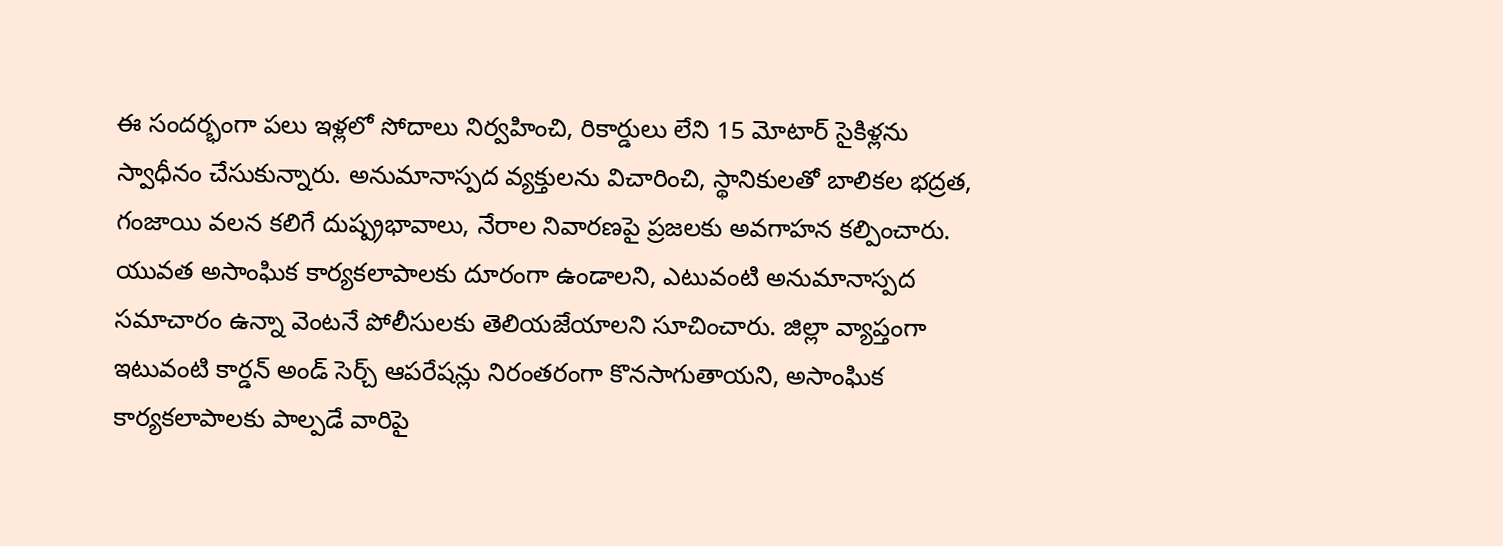ఈ సందర్భంగా పలు ఇళ్లలో సోదాలు నిర్వహించి, రికార్డులు లేని 15 మోటార్ సైకిళ్లను స్వాధీనం చేసుకున్నారు. అనుమానాస్పద వ్యక్తులను విచారించి, స్థానికులతో బాలికల భద్రత, గంజాయి వలన కలిగే దుష్ప్రభావాలు, నేరాల నివారణపై ప్రజలకు అవగాహన కల్పించారు. యువత అసాంఘిక కార్యకలాపాలకు దూరంగా ఉండాలని, ఎటువంటి అనుమానాస్పద సమాచారం ఉన్నా వెంటనే పోలీసులకు తెలియజేయాలని సూచించారు. జిల్లా వ్యాప్తంగా ఇటువంటి కార్డన్ అండ్ సెర్చ్ ఆపరేషన్లు నిరంతరంగా కొనసాగుతాయని, అసాంఘిక కార్యకలాపాలకు పాల్పడే వారిపై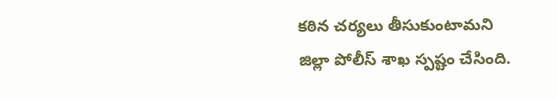కఠిన చర్యలు తీసుకుంటామని జిల్లా పోలీస్ శాఖ స్పష్టం చేసింది.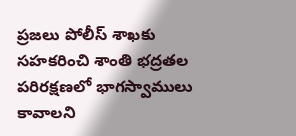ప్రజలు పోలీస్ శాఖకు సహకరించి శాంతి భద్రతల పరిరక్షణలో భాగస్వాములు కావాలని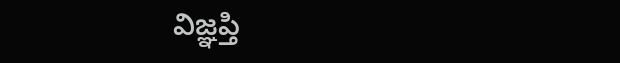విజ్ఞప్తి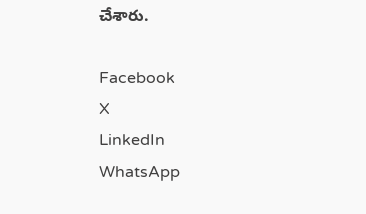చేశారు.

Facebook
X
LinkedIn
WhatsApp